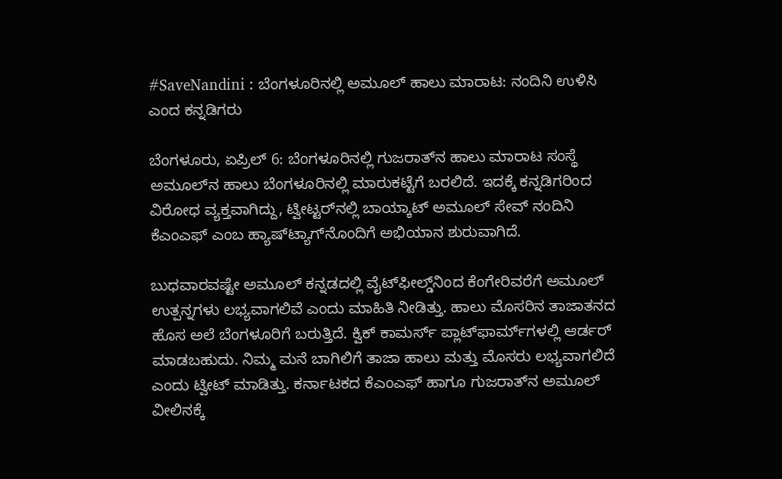#SaveNandini : ಬೆಂಗಳೂರಿನಲ್ಲಿ ಅಮೂಲ್ ಹಾಲು ಮಾರಾಟ: ನಂದಿನಿ ಉಳಿಸಿ ಎಂದ ಕನ್ನಡಿಗರು

ಬೆಂಗಳೂರು, ಏಪ್ರಿಲ್‌ 6: ಬೆಂಗಳೂರಿನಲ್ಲಿ ಗುಜರಾತ್‌ನ ಹಾಲು ಮಾರಾಟ ಸಂಸ್ಥೆ ಅಮೂಲ್‌ನ ಹಾಲು ಬೆಂಗಳೂರಿನಲ್ಲಿ ಮಾರುಕಟ್ಟೆಗೆ ಬರಲಿದೆ. ಇದಕ್ಕೆ ಕನ್ನಡಿಗರಿಂದ ವಿರೋಧ ವ್ಯಕ್ತವಾಗಿದ್ದು, ಟ್ವೀಟ್ಟರ್‌ನಲ್ಲಿ ಬಾಯ್ಕಾಟ್‌ ಅಮೂಲ್‌ ಸೇವ್‌ ನಂದಿನಿ ಕೆಎಂಎಫ್‌ ಎಂಬ ಹ್ಯಾಷ್‌ಟ್ಯಾಗ್‌ನೊಂದಿಗೆ ಅಭಿಯಾನ ಶುರುವಾಗಿದೆ.

ಬುಧವಾರವಷ್ಟೇ ಅಮೂಲ್‌ ಕನ್ನಡದಲ್ಲಿ ವೈಟ್‌ಫೀಲ್ಡ್‌ನಿಂದ ಕೆಂಗೇರಿವರೆಗೆ ಅಮೂಲ್‌ ಉತ್ಪನ್ನಗಳು ಲಭ್ಯವಾಗಲಿವೆ ಎಂದು ಮಾಹಿತಿ ನೀಡಿತ್ತು. ಹಾಲು ಮೊಸರಿನ ತಾಜಾತನದ ಹೊಸ ಅಲೆ ಬೆಂಗಳೂರಿಗೆ ಬರುತ್ತಿದೆ. ಕ್ವಿಕ್ ಕಾಮರ್ಸ್‌ ಪ್ಲಾಟ್‌ಫಾರ್ಮ್‌ಗಳಲ್ಲಿ ಆರ್ಡರ್‌ ಮಾಡಬಹುದು. ನಿಮ್ಮ ಮನೆ ಬಾಗಿಲಿಗೆ ತಾಜಾ ಹಾಲು ಮತ್ತು ಮೊಸರು ಲಭ್ಯವಾಗಲಿದೆ ಎಂದು ಟ್ವೀಟ್ ಮಾಡಿತ್ತು. ಕರ್ನಾಟಕದ ಕೆಎಂಎಫ್‌ ಹಾಗೂ ಗುಜರಾತ್‌ನ ಅಮೂಲ್‌ ವೀಲಿನಕ್ಕೆ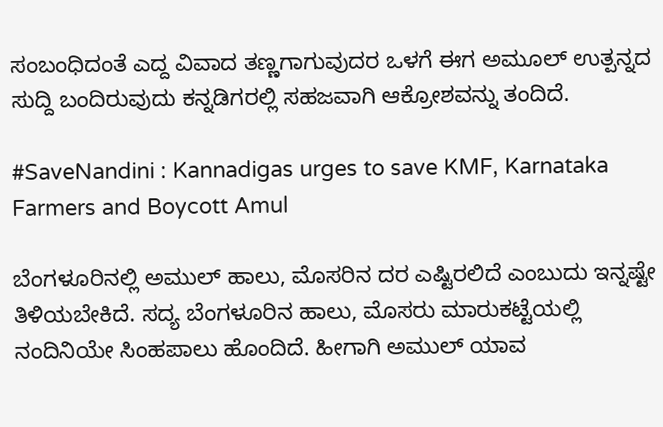ಸಂಬಂಧಿದಂತೆ ಎದ್ದ ವಿವಾದ ತಣ್ಣಗಾಗುವುದರ ಒಳಗೆ ಈಗ ಅಮೂಲ್‌ ಉತ್ಪನ್ನದ ಸುದ್ದಿ ಬಂದಿರುವುದು ಕನ್ನಡಿಗರಲ್ಲಿ ಸಹಜವಾಗಿ ಆಕ್ರೋಶವನ್ನು ತಂದಿದೆ.

#SaveNandini : Kannadigas urges to save KMF, Karnataka Farmers and Boycott Amul

ಬೆಂಗಳೂರಿನಲ್ಲಿ ಅಮುಲ್ ಹಾಲು, ಮೊಸರಿನ ದರ ಎಷ್ಟಿರಲಿದೆ ಎಂಬುದು ಇನ್ನಷ್ಟೇ ತಿಳಿಯಬೇಕಿದೆ. ಸದ್ಯ ಬೆಂಗಳೂರಿನ ಹಾಲು, ಮೊಸರು ಮಾರುಕಟ್ಟೆಯಲ್ಲಿ ನಂದಿನಿಯೇ ಸಿಂಹಪಾಲು ಹೊಂದಿದೆ. ಹೀಗಾಗಿ ಅಮುಲ್ ಯಾವ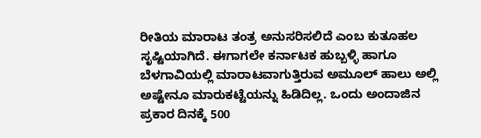ರೀತಿಯ ಮಾರಾಟ ತಂತ್ರ ಅನುಸರಿಸಲಿದೆ ಎಂಬ ಕುತೂಹಲ ಸೃಷ್ಟಿಯಾಗಿದೆ. ಈಗಾಗಲೇ ಕರ್ನಾಟಕ ಹುಬ್ಬಳ್ಳಿ ಹಾಗೂ ಬೆಳಗಾವಿಯಲ್ಲಿ ಮಾರಾಟವಾಗುತ್ತಿರುವ ಅಮೂಲ್‌ ಹಾಲು ಅಲ್ಲಿ ಅಷ್ಟೇನೂ ಮಾರುಕಟ್ಟೆಯನ್ನು ಹಿಡಿದಿಲ್ಲ. ಒಂದು ಅಂದಾಜಿನ ಪ್ರಕಾರ ದಿನಕ್ಕೆ 500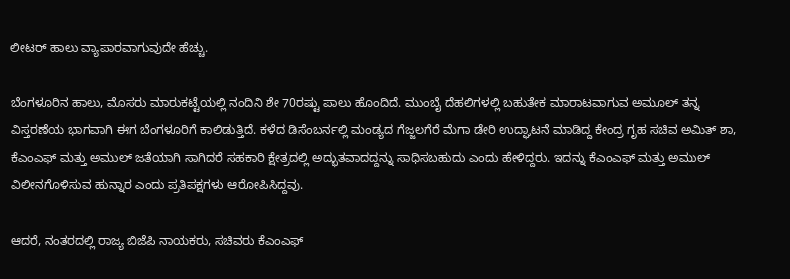ಲೀಟರ್‌ ಹಾಲು ವ್ಯಾಪಾರವಾಗುವುದೇ ಹೆಚ್ಚು.

ಬೆಂಗಳೂರಿನ ಹಾಲು, ಮೊಸರು ಮಾರುಕಟ್ಟೆಯಲ್ಲಿ ನಂದಿನಿ ಶೇ 70ರಷ್ಟು ಪಾಲು ಹೊಂದಿದೆ. ಮುಂಬೈ ದೆಹಲಿಗಳಲ್ಲಿ ಬಹುತೇಕ ಮಾರಾಟವಾಗುವ ಅಮೂಲ್‌ ತನ್ನ ವಿಸ್ತರಣೆಯ ಭಾಗವಾಗಿ ಈಗ ಬೆಂಗಳೂರಿಗೆ ಕಾಲಿಡುತ್ತಿದೆ. ಕಳೆದ ಡಿಸೆಂಬರ್ನಲ್ಲಿ ಮಂಡ್ಯದ ಗೆಜ್ಜಲಗೆರೆ ಮೆಗಾ ಡೇರಿ ಉದ್ಘಾಟನೆ ಮಾಡಿದ್ದ ಕೇಂದ್ರ ಗೃಹ ಸಚಿವ ಅಮಿತ್ ಶಾ, ಕೆಎಂಎಫ್ ಮತ್ತು ಅಮುಲ್ ಜತೆಯಾಗಿ ಸಾಗಿದರೆ ಸಹಕಾರಿ ಕ್ಷೇತ್ರದಲ್ಲಿ ಅದ್ಭುತವಾದದ್ದನ್ನು ಸಾಧಿಸಬಹುದು ಎಂದು ಹೇಳಿದ್ದರು. ಇದನ್ನು ಕೆಎಂಎಫ್ ಮತ್ತು ಅಮುಲ್ ವಿಲೀನಗೊಳಿಸುವ ಹುನ್ನಾರ ಎಂದು ಪ್ರತಿಪಕ್ಷಗಳು ಆರೋಪಿಸಿದ್ದವು.

ಆದರೆ, ನಂತರದಲ್ಲಿ ರಾಜ್ಯ ಬಿಜೆಪಿ ನಾಯಕರು, ಸಚಿವರು ಕೆಎಂಎಫ್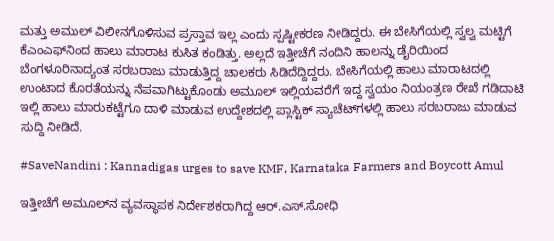ಮತ್ತು ಅಮುಲ್ ವಿಲೀನಗೊಳಿಸುವ ಪ್ರಸ್ತಾವ ಇಲ್ಲ ಎಂದು ಸ್ಪಷ್ಟೀಕರಣ ನೀಡಿದ್ದರು. ಈ ಬೇಸಿಗೆಯಲ್ಲಿ ಸ್ವಲ್ವ ಮಟ್ಟಿಗೆ ಕೆಎಂಎಫ್‌ನಿಂದ ಹಾಲು ಮಾರಾಟ ಕುಸಿತ ಕಂಡಿತ್ತು. ಅಲ್ಲದೆ ಇತ್ತೀಚೆಗೆ ನಂದಿನಿ ಹಾಲನ್ನು ಡೈರಿಯಿಂದ ಬೆಂಗಳೂರಿನಾದ್ಯಂತ ಸರಬರಾಜು ಮಾಡುತ್ತಿದ್ದ ಚಾಲಕರು ಸಿಡಿದೆದ್ದಿದ್ದರು. ಬೇಸಿಗೆಯಲ್ಲಿ ಹಾಲು ಮಾರಾಟದಲ್ಲಿ ಉಂಟಾದ ಕೊರತೆಯನ್ನು ನೆಪವಾಗಿಟ್ಟುಕೊಂಡು ಅಮೂಲ್‌ ಇಲ್ಲಿಯವರೆಗೆ ಇದ್ದ ಸ್ವಯಂ ನಿಯಂತ್ರಣ ರೇಖೆ ಗಡಿದಾಟಿ ಇಲ್ಲಿ ಹಾಲು ಮಾರುಕಟ್ಟೆಗೂ ದಾಳಿ ಮಾಡುವ ಉದ್ದೇಶದಲ್ಲಿ ಪ್ಲಾಸ್ಟಿಕ್‌ ಸ್ಯಾಚೆಟ್‌ಗಳಲ್ಲಿ ಹಾಲು ಸರಬರಾಜು ಮಾಡುವ ಸುದ್ದಿ ನೀಡಿದೆ.

#SaveNandini : Kannadigas urges to save KMF, Karnataka Farmers and Boycott Amul

ಇತ್ತೀಚೆಗೆ ಅಮೂಲ್‌ನ ವ್ಯವಸ್ಥಾಪಕ ನಿರ್ದೇಶಕರಾಗಿದ್ದ ಆರ್‌.ಎಸ್.ಸೋಧಿ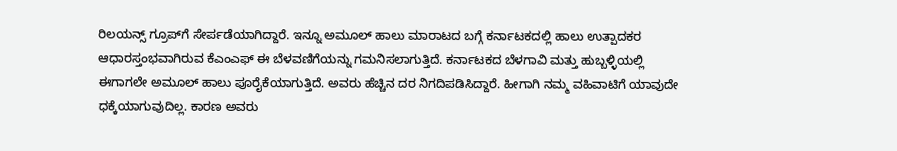ರಿಲಯನ್ಸ್‌ ಗ್ರೂಪ್‌ಗೆ ಸೇರ್ಪಡೆಯಾಗಿದ್ದಾರೆ. ಇನ್ನೂ ಅಮೂಲ್‌ ಹಾಲು ಮಾರಾಟದ ಬಗ್ಗೆ ಕರ್ನಾಟಕದಲ್ಲಿ ಹಾಲು ಉತ್ಪಾದಕರ ಆಧಾರಸ್ತಂಭವಾಗಿರುವ ಕೆಎಂಎಫ್ ಈ ಬೆಳವಣಿಗೆಯನ್ನು ಗಮನಿಸಲಾಗುತ್ತಿದೆ. ಕರ್ನಾಟಕದ ಬೆಳಗಾವಿ ಮತ್ತು ಹುಬ್ಬಳ್ಳಿಯಲ್ಲಿ ಈಗಾಗಲೇ ಅಮೂಲ್ ಹಾಲು ಪೂರೈಕೆಯಾಗುತ್ತಿದೆ. ಅವರು ಹೆಚ್ಚಿನ ದರ ನಿಗದಿಪಡಿಸಿದ್ದಾರೆ. ಹೀಗಾಗಿ ನಮ್ಮ ವಹಿವಾಟಿಗೆ ಯಾವುದೇ ಧಕ್ಕೆಯಾಗುವುದಿಲ್ಲ. ಕಾರಣ ಅವರು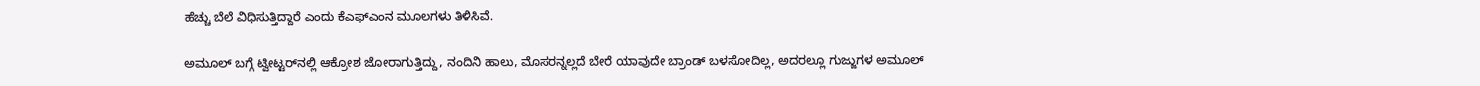ಹೆಚ್ಚು ಬೆಲೆ ವಿಧಿಸುತ್ತಿದ್ದಾರೆ ಎಂದು ಕೆಎಫ್‌ಎಂನ ಮೂಲಗಳು ತಿಳಿಸಿವೆ.

ಅಮೂಲ್‌ ಬಗ್ಗೆ ಟ್ವೀಟ್ಟರ್‌ನಲ್ಲಿ ಆಕ್ರೋಶ ಜೋರಾಗುತ್ತಿದ್ದು, ನಂದಿನಿ ಹಾಲು, ಮೊಸರನ್ನಲ್ಲದೆ ಬೇರೆ ಯಾವುದೇ ಬ್ರಾಂಡ್ ಬಳಸೋದಿಲ್ಲ, ಅದರಲ್ಲೂ ಗುಜ್ಜುಗಳ ಅಮೂಲ್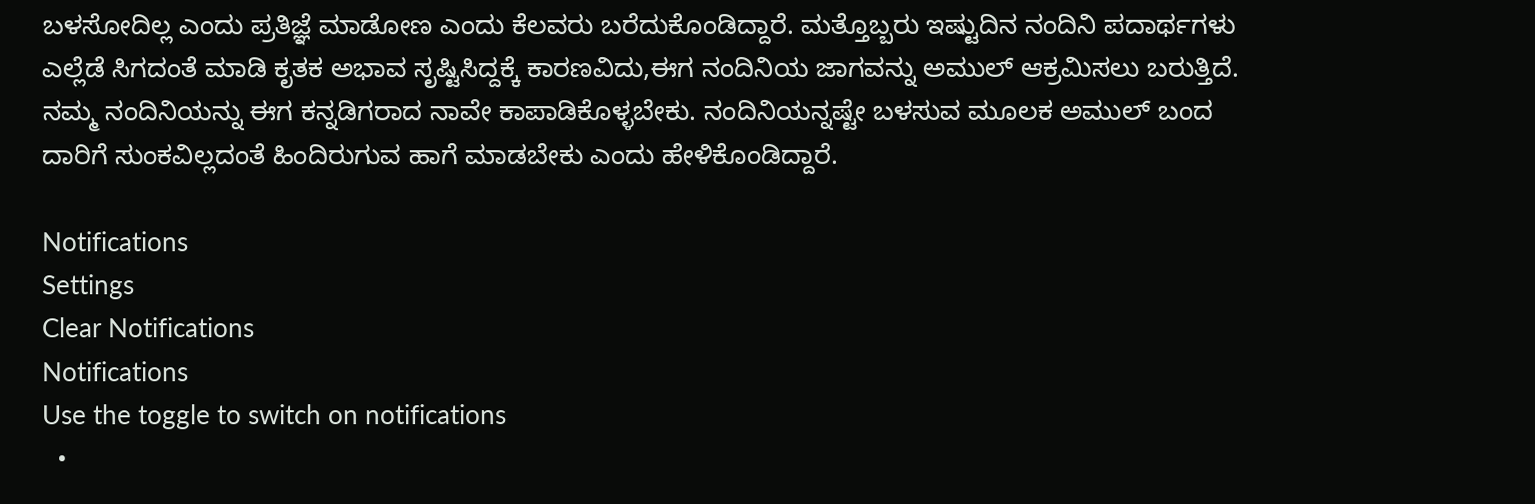ಬಳಸೋದಿಲ್ಲ ಎಂದು ಪ್ರತಿಜ್ಞೆ ಮಾಡೋಣ ಎಂದು ಕೆಲವರು ಬರೆದುಕೊಂಡಿದ್ದಾರೆ. ಮತ್ತೊಬ್ಬರು ಇಷ್ಟುದಿನ ನಂದಿನಿ ಪದಾರ್ಥಗಳು ಎಲ್ಲೆಡೆ ಸಿಗದಂತೆ ಮಾಡಿ ಕೃತಕ ಅಭಾವ ಸೃಷ್ಟಿಸಿದ್ದಕ್ಕೆ ಕಾರಣವಿದು,ಈಗ ನಂದಿನಿಯ ಜಾಗವನ್ನು ಅಮುಲ್ ಆಕ್ರಮಿಸಲು ಬರುತ್ತಿದೆ. ನಮ್ಮ ನಂದಿನಿಯನ್ನು ಈಗ ಕನ್ನಡಿಗರಾದ ನಾವೇ ಕಾಪಾಡಿಕೊಳ್ಳಬೇಕು. ನಂದಿನಿಯನ್ನಷ್ಟೇ ಬಳಸುವ ಮೂಲಕ ಅಮುಲ್ ಬಂದ ದಾರಿಗೆ ಸುಂಕವಿಲ್ಲದಂತೆ ಹಿಂದಿರುಗುವ ಹಾಗೆ ಮಾಡಬೇಕು ಎಂದು ಹೇಳಿಕೊಂಡಿದ್ದಾರೆ.

Notifications
Settings
Clear Notifications
Notifications
Use the toggle to switch on notifications
  •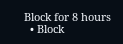Block for 8 hours
  • Block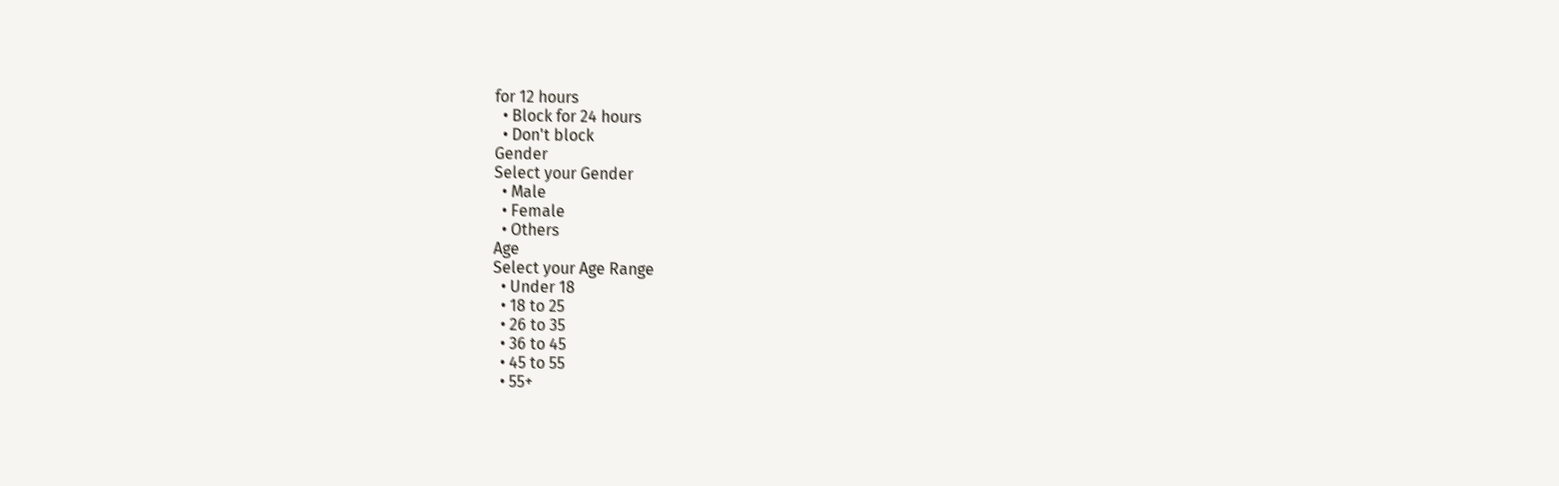for 12 hours
  • Block for 24 hours
  • Don't block
Gender
Select your Gender
  • Male
  • Female
  • Others
Age
Select your Age Range
  • Under 18
  • 18 to 25
  • 26 to 35
  • 36 to 45
  • 45 to 55
  • 55+